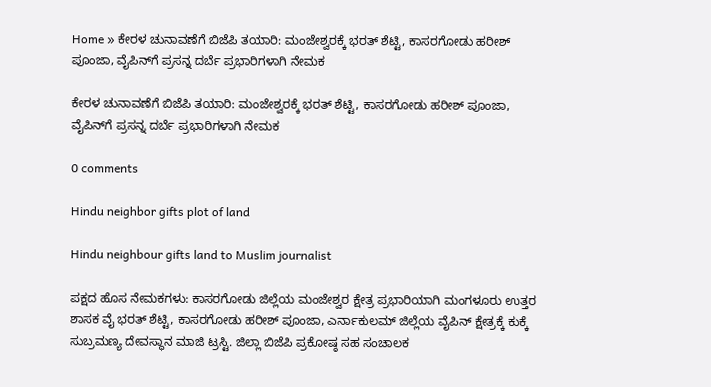Home » ಕೇರಳ ಚುನಾವಣೆಗೆ ಬಿಜೆಪಿ ತಯಾರಿ: ಮಂಜೇಶ್ವರಕ್ಕೆ ಭರತ್ ಶೆಟ್ಟಿ, ಕಾಸರಗೋಡು ಹರೀಶ್ ಪೂಂಜಾ, ವೈಪಿನ್‌ಗೆ ಪ್ರಸನ್ನ ದರ್ಬೆ ಪ್ರಭಾರಿಗಳಾಗಿ ನೇಮಕ

ಕೇರಳ ಚುನಾವಣೆಗೆ ಬಿಜೆಪಿ ತಯಾರಿ: ಮಂಜೇಶ್ವರಕ್ಕೆ ಭರತ್ ಶೆಟ್ಟಿ, ಕಾಸರಗೋಡು ಹರೀಶ್ ಪೂಂಜಾ, ವೈಪಿನ್‌ಗೆ ಪ್ರಸನ್ನ ದರ್ಬೆ ಪ್ರಭಾರಿಗಳಾಗಿ ನೇಮಕ

0 comments

Hindu neighbor gifts plot of land

Hindu neighbour gifts land to Muslim journalist

ಪಕ್ಷದ ಹೊಸ ನೇಮಕಗಳು: ಕಾಸರಗೋಡು ಜಿಲ್ಲೆಯ ಮಂಜೇಶ್ವರ ಕ್ಷೇತ್ರ ಪ್ರಭಾರಿಯಾಗಿ ಮಂಗಳೂರು ಉತ್ತರ ಶಾಸಕ ವೈ ಭರತ್ ಶೆಟ್ಟಿ, ಕಾಸರಗೋಡು ಹರೀಶ್ ಪೂಂಜಾ, ಎರ್ನಾಕುಲಮ್ ಜಿಲ್ಲೆಯ ವೈಪಿನ್ ಕ್ಷೇತ್ರಕ್ಕೆ ಕುಕ್ಕೆ ಸುಬ್ರಮಣ್ಯ ದೇವಸ್ಥಾನ ಮಾಜಿ ಟ್ರಸ್ಟಿ. ಜಿಲ್ಲಾ ಬಿಜೆಪಿ ಪ್ರಕೋಷ್ಠ ಸಹ ಸಂಚಾಲಕ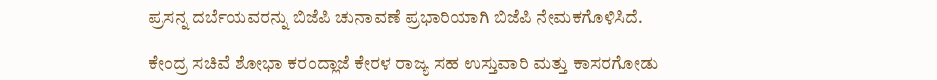ಪ್ರಸನ್ನ ದರ್ಬೆಯವರನ್ನು ಬಿಜೆಪಿ ಚುನಾವಣೆ ಪ್ರಭಾರಿಯಾಗಿ ಬಿಜೆಪಿ ನೇಮಕಗೊಳಿಸಿದೆ.

ಕೇಂದ್ರ ಸಚಿವೆ ಶೋಭಾ ಕರಂದ್ಲಾಜೆ ಕೇರಳ ರಾಜ್ಯ ಸಹ ಉಸ್ತುವಾರಿ ಮತ್ತು ಕಾಸರಗೋಡು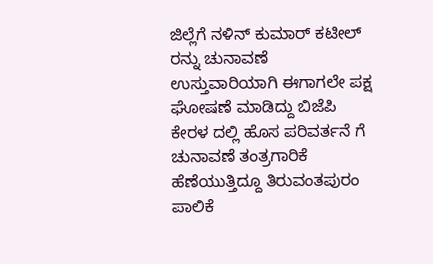ಜಿಲ್ಲೆಗೆ ನಳಿನ್ ಕುಮಾರ್ ಕಟೀಲ್ ರನ್ನು ಚುನಾವಣೆ ಉಸ್ತುವಾರಿಯಾಗಿ ಈಗಾಗಲೇ ಪಕ್ಷ ಘೋಷಣೆ ಮಾಡಿದ್ದು ಬಿಜೆಪಿ ಕೇರಳ ದಲ್ಲಿ ಹೊಸ ಪರಿವರ್ತನೆ ಗೆ ಚುನಾವಣೆ ತಂತ್ರಗಾರಿಕೆ ಹೆಣೆಯುತ್ತಿದ್ದೂ ತಿರುವಂತಪುರಂ ಪಾಲಿಕೆ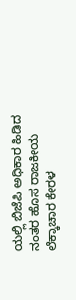ಯಲ್ಲಿ ಬಿಜೆಪಿ ಅಧಿಕಾರ ಹಿಡಿದ ನಂತರ ಹೊಸ ರಾಜಕೀಯ ಲೆಕ್ಕಾಚಾರ ಕೇರಳ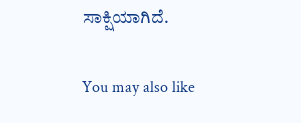ಸಾಕ್ಷಿಯಾಗಿದೆ.

You may also like